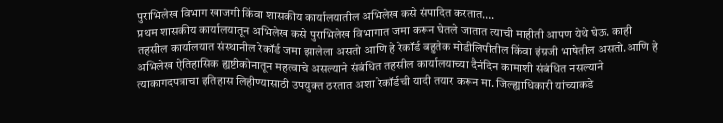पुराभिलेख विभाग खाजगी किंवा शासकीय कार्यालयातील अभिलेख कसे संपादित करतात….
प्रथम शासकीय कार्यालयातून अभिलेख कसे पुराभिलेख विभागात जमा करून घेतले जातात त्याची माहीती आपण येथे घेऊ. काही तहसील कार्यालयात संस्थानील रेकॉर्ड जमा झालेला असतो आणि हे रेकॉर्ड बहुतेक मोडीलिपीतील किंवा इंग्रजी भाषेतील असतो.आणि हे अभिलेख ऐतिहासिक ह्यष्टीकोनातून महत्वाचे असल्याने संबंधित तहसील कार्यालयाच्या दैनंदिन कामाशी संबंधित नसल्याने त्याकागदपत्राचा इतिहास लिहीण्यासाठी उपयुक्त ठरतात अशा रेकॉर्डची यादी तयार करून मा. जिल्ह्याधिकारी यांच्याकडे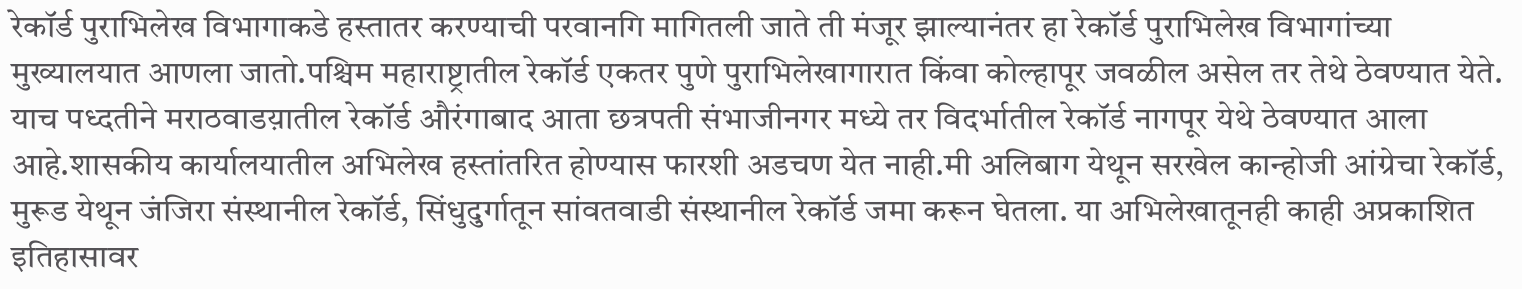रेकॉर्ड पुराभिलेख विभागाकडे हस्तातर करण्याची परवानगि मागितली जाते ती मंजूर झाल्यानंतर हा रेकॉर्ड पुराभिलेख विभागांच्या मुख्यालयात आणला जातो.पश्चिम महाराष्ट्रातील रेकॉर्ड एकतर पुणे पुराभिलेखागारात किंवा कोल्हापूर जवळील असेल तर तेथे ठेवण्यात येते. याच पध्दतीने मराठवाडय़ातील रेकॉर्ड औरंगाबाद आता छत्रपती संभाजीनगर मध्ये तर विदर्भातील रेकॉर्ड नागपूर येथे ठेवण्यात आला आहे.शासकीय कार्यालयातील अभिलेख हस्तांतरित होण्यास फारशी अडचण येत नाही.मी अलिबाग येथून सरखेल कान्होजी आंग्रेचा रेकॉर्ड, मुरूड येथून जंजिरा संस्थानील रेकॉर्ड, सिंधुदुर्गातून सांवतवाडी संस्थानील रेकॉर्ड जमा करून घेतला. या अभिलेखातूनही काही अप्रकाशित इतिहासावर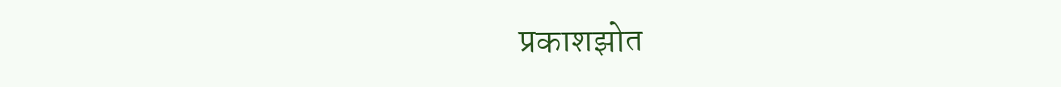प्रकाशझोत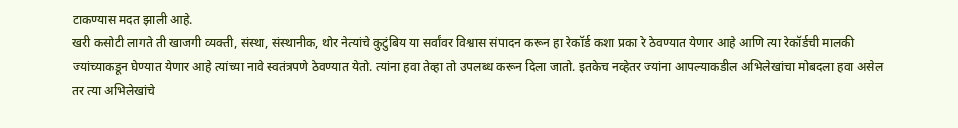टाकण्यास मदत झाली आहे.
खरी कसोटी लागते ती खाजगी व्यक्ती, संस्था, संस्थानीक, थोर नेत्यांचे कुटुंबिय या सर्वांवर विश्वास संपादन करून हा रेकॉर्ड कशा प्रका रे ठेवण्यात येणार आहे आणि त्या रेकॉर्डची मालकी ज्यांच्याकडून घेण्यात येणार आहे त्यांच्या नावे स्वतंत्रपणे ठेवण्यात येतो. त्यांना हवा तेव्हा तो उपलब्ध करून दिला जातो. इतकेच नव्हेतर ज्यांना आपल्याकडील अभिलेखांचा मोबदला हवा असेल तर त्या अभिलेखांचे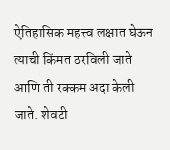ऐतिहासिक महत्त्व लक्षात घेऊन त्याची किंमत ठरविली जाते आणि ती रक्कम अदा केली जाते. शेवटी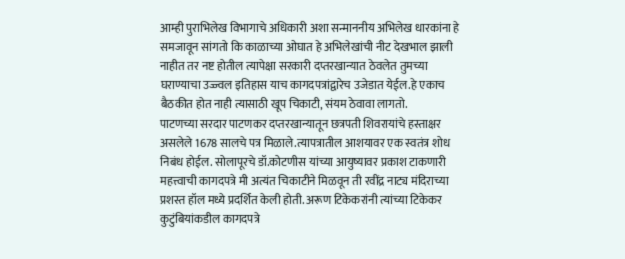आम्ही पुराभिलेख विभागाचे अधिकारी अशा सन्माननीय अभिलेख धारकांना हे समजावून सांगतो कि काळाच्या ओघात हे अभिलेखांची नीट देखभाल झाली नाहीत तर नष्ट होतील त्यापेक्षा सरकारी दप्तरखान्यात ठेवलेत तुमच्या घराण्याचा उज्ज्वल इतिहास याच कागदपत्रांद्वारेच उजेडात येईल.हे एकाच बैठकीत होत नाही त्यासाठी खूप चिकाटी, संयम ठेवावा लागतो.
पाटणच्या सरदार पाटणकर दप्तरखान्यातून छत्रपती शिवरायांचे हस्ताक्षर असलेले 1678 सालचे पत्र मिळाले.त्यापत्रातील आशयावर एक स्वतंत्र शोध निबंध होईल. सोलापूरचे डॉ.कोटणीस यांच्या आयुष्यावर प्रकाश टाकणारी महत्त्वाची कागदपत्रे मी अत्यंत चिकाटीने मिळवून ती रवींद्र नाट्य मंदिराच्या प्रशस्त हॉल मध्ये प्रदर्शित केली होती. अरूण टिकेकरांनी त्यांच्या टिकेकर कुटुंबियांकडील कागदपत्रे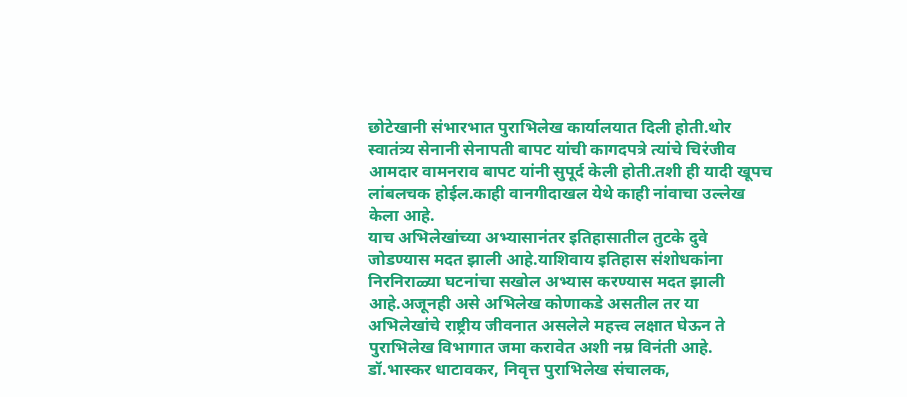छोटेखानी संभारभात पुराभिलेख कार्यालयात दिली होती.थोर स्वातंत्र्य सेनानी सेनापती बापट यांची कागदपत्रे त्यांचे चिरंजीव आमदार वामनराव बापट यांनी सुपूर्द केली होती.तशी ही यादी खूपच लांबलचक होईल.काही वानगीदाखल येथे काही नांवाचा उल्लेख केला आहे.
याच अभिलेखांच्या अभ्यासानंतर इतिहासातील तुटके दुवे जोडण्यास मदत झाली आहे.याशिवाय इतिहास संशोधकांना निरनिराळ्या घटनांचा सखोल अभ्यास करण्यास मदत झाली आहे.अजूनही असे अभिलेख कोणाकडे असतील तर या अभिलेखांचे राष्ट्रीय जीवनात असलेले महत्त्व लक्षात घेऊन ते पुराभिलेख विभागात जमा करावेत अशी नम्र विनंती आहे.
डॉ.भास्कर धाटावकर, निवृत्त पुराभिलेख संचालक,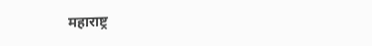महाराष्ट्र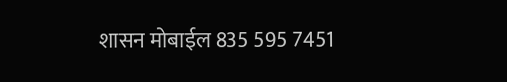शासन मोबाईल 835 595 7451